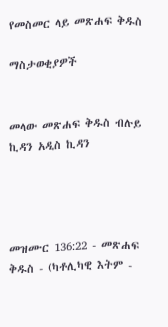የመስመር ላይ መጽሐፍ ቅዱስ

ማስታወቂያዎች


መላው መጽሐፍ ቅዱስ ብሉይ ኪዳን አዲስ ኪዳን




መዝሙር 136:22 - መጽሐፍ ቅዱስ - (ካቶሊካዊ እትም -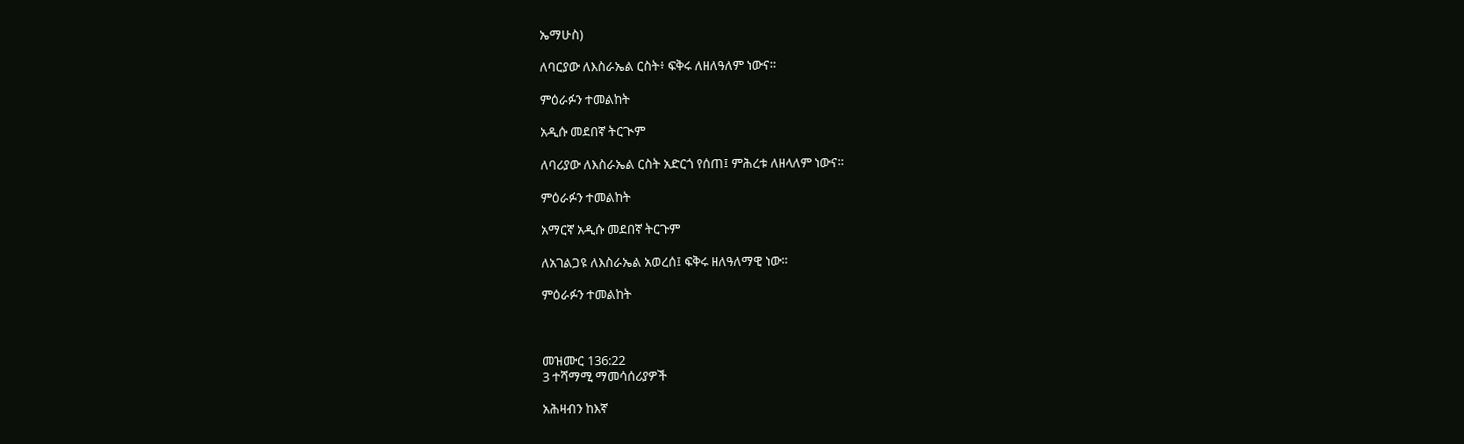ኤማሁስ)

ለባርያው ለእስራኤል ርስት፥ ፍቅሩ ለዘለዓለም ነውና።

ምዕራፉን ተመልከት

አዲሱ መደበኛ ትርጒም

ለባሪያው ለእስራኤል ርስት አድርጎ የሰጠ፤ ምሕረቱ ለዘላለም ነውና።

ምዕራፉን ተመልከት

አማርኛ አዲሱ መደበኛ ትርጉም

ለአገልጋዩ ለእስራኤል አወረሰ፤ ፍቅሩ ዘለዓለማዊ ነው።

ምዕራፉን ተመልከት



መዝሙር 136:22
3 ተሻማሚ ማመሳሰሪያዎች

አሕዛብን ከእኛ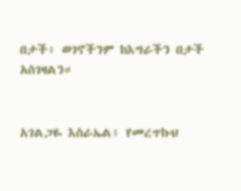በታች፥ ወገኖችንም ከእግራችን በታች አስገዛልን።


አገልጋዬ እስራኤል፥ የመረጥኩህ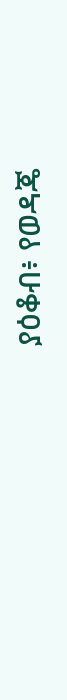ያዕቆብ፥ የወዳጄ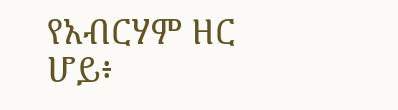የአብርሃም ዘር ሆይ፥